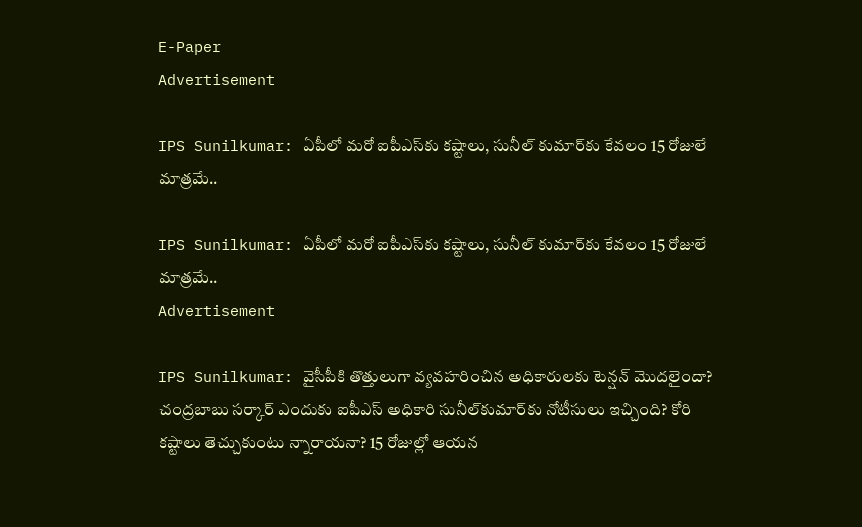E-Paper
Advertisement

IPS Sunilkumar: ఏపీలో మరో ఐపీఎస్‌కు కష్టాలు, సునీల్ కుమార్‌కు కేవలం 15 రోజులే మాత్రమే..

IPS Sunilkumar: ఏపీలో మరో ఐపీఎస్‌కు కష్టాలు, సునీల్ కుమార్‌కు కేవలం 15 రోజులే మాత్రమే..
Advertisement

IPS Sunilkumar: వైసీపీకి తొత్తులుగా వ్యవహరించిన అధికారులకు టెన్షన్ మొదలైందా? చంద్రబాబు సర్కార్ ఎందుకు ఐపీఎస్ అధికారి సునీల్‌కుమార్‌కు నోటీసులు ఇచ్చింది? కోరి కష్టాలు తెచ్చుకుంటు న్నారాయనా? 15 రోజుల్లో ఆయన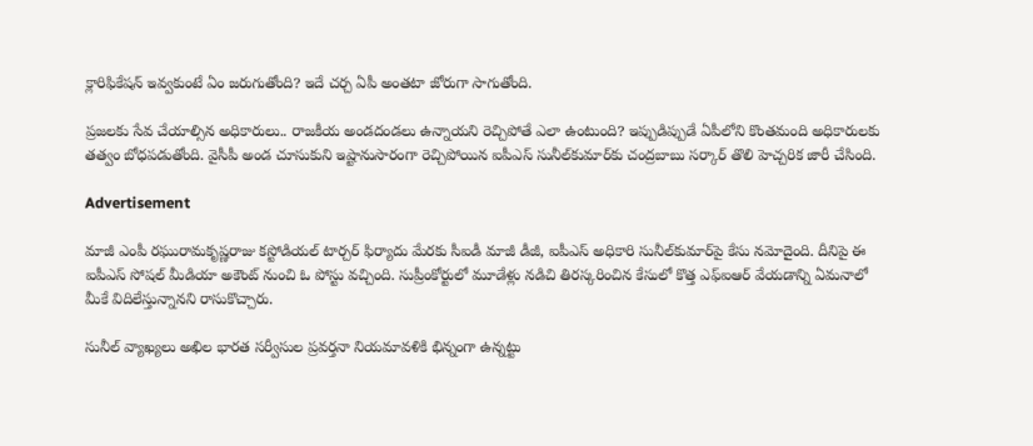క్లారిఫికేషన్ ఇవ్వకుంటే ఏం జరుగుతోంది? ఇదే చర్చ ఏపీ అంతటా జోరుగా సాగుతోంది.

ప్రజలకు సేవ చేయాల్సిన అధికారులు.. రాజకీయ అండదండలు ఉన్నాయని రెచ్చిపోతే ఎలా ఉంటుంది? ఇప్పుడిప్పుడే ఏపీలోని కొంతమంది అధికారులకు తత్వం బోధపడుతోంది. వైసీపీ అండ చూసుకుని ఇష్టానుసారంగా రెచ్చిపోయిన ఐపీఎస్ సునీల్‌కుమార్‌కు చంద్రబాబు సర్కార్ తొలి హెచ్చరిక జారీ చేసింది.

Advertisement

మాజీ ఎంపీ రఘురామకృష్ణరాజు కస్టోడియల్ టార్చర్ ఫిర్యాదు మేరకు సీఐడీ మాజీ డీజీ, ఐపీఎస్ అధికారి సునీల్‌కుమార్‌పై కేసు నమోదైంది. దీనిపై ఈ ఐపీఎస్ సోషల్ మీడియా అకౌంట్ నుంచి ఓ పోస్టు వచ్చింది. సుప్రీంకోర్టులో మూడేళ్లు నడిచి తిరస్కరించిన కేసులో కొత్త ఎఫ్ఐఆర్ వేయడాన్ని ఏమనాలో మీకే విదిలేస్తున్నానని రాసుకొచ్చారు.

సునీల్ వ్యాఖ్యలు అఖిల భారత సర్వీసుల ప్రవర్తనా నియమావళికి భిన్నంగా ఉన్నట్టు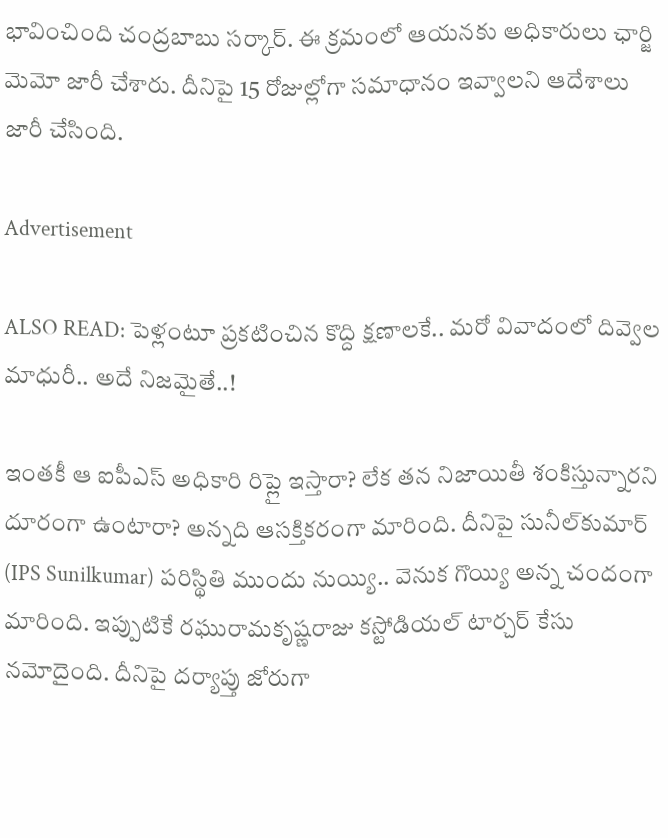భావించింది చంద్రబాబు సర్కార్. ఈ క్రమంలో ఆయనకు అధికారులు ఛార్జి మెమో జారీ చేశారు. దీనిపై 15 రోజుల్లోగా సమాధానం ఇవ్వాలని ఆదేశాలు జారీ చేసింది.

Advertisement

ALSO READ: పెళ్లంటూ ప్రకటించిన కొద్ది క్షణాలకే.. మరో వివాదంలో దివ్వెల మాధురీ.. అదే నిజమైతే..!

ఇంతకీ ఆ ఐపీఎస్ అధికారి రిప్లై ఇస్తారా? లేక తన నిజాయితీ శంకిస్తున్నారని దూరంగా ఉంటారా? అన్నది ఆసక్తికరంగా మారింది. దీనిపై సునీల్‌కుమార్ (IPS Sunilkumar) పరిస్థితి ముందు నుయ్యి.. వెనుక గొయ్యి అన్న చందంగా మారింది. ఇప్పుటికే రఘురామకృష్ణరాజు కస్టోడియల్ టార్చర్ కేసు నమోదైంది. దీనిపై దర్యాప్తు జోరుగా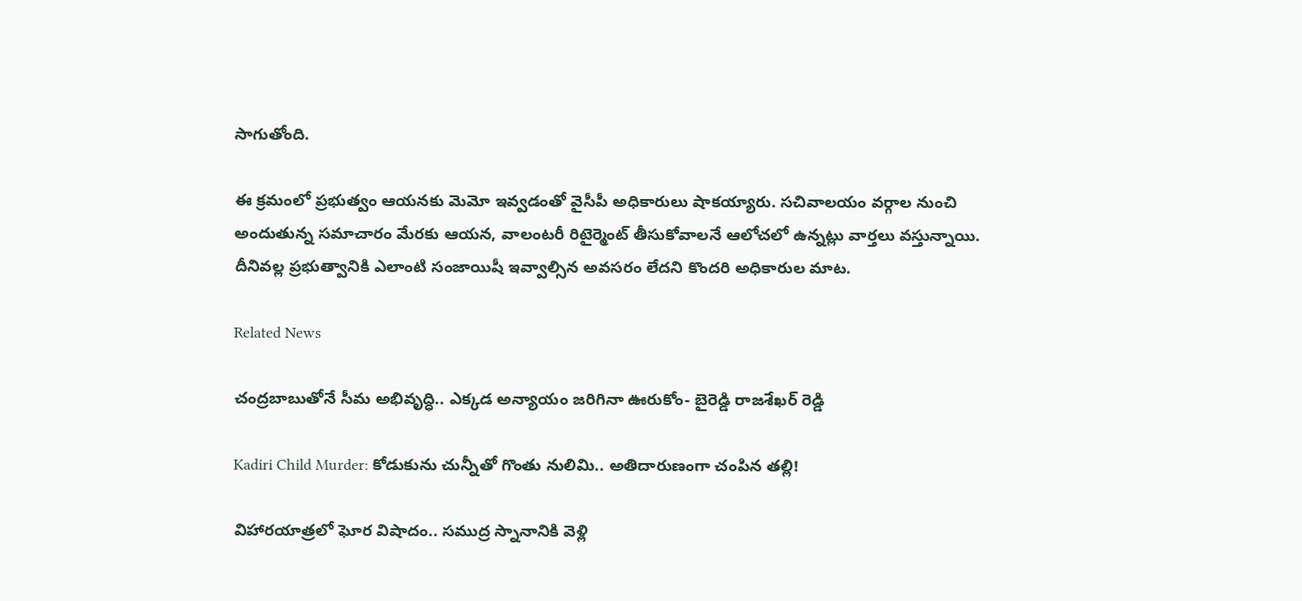సాగుతోంది.

ఈ క్రమంలో ప్రభుత్వం ఆయనకు మెమో ఇవ్వడంతో వైసీపీ అధికారులు షాకయ్యారు. సచివాలయం వర్గాల నుంచి అందుతున్న సమాచారం మేరకు ఆయన, వాలంటరీ రిటైర్మెంట్ తీసుకోవాలనే ఆలోచలో ఉన్నట్లు వార్తలు వస్తున్నాయి. దీనివల్ల ప్రభుత్వానికి ఎలాంటి సంజాయిషీ ఇవ్వాల్సిన అవసరం లేదని కొందరి అధికారుల మాట.

Related News

చంద్రబాబుతోనే సీమ అభివృద్ధి.. ఎక్కడ అన్యాయం జరిగినా ఊరుకోం- బైరెడ్డి రాజశేఖర్ రెడ్డి

Kadiri Child Murder: కోడుకును చున్నీతో గొంతు నులిమి.. అతిదారుణంగా చంపిన తల్లి!

విహారయాత్రలో ఘోర విషాదం.. సముద్ర స్నానానికి వెళ్లి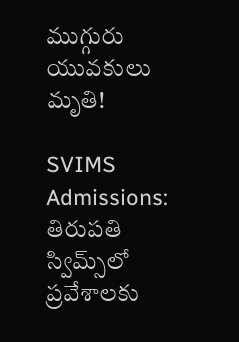ముగ్గురు యువకులు మృతి!

SVIMS Admissions: తిరుపతి స్విమ్స్‌లో ప్రవేశాలకు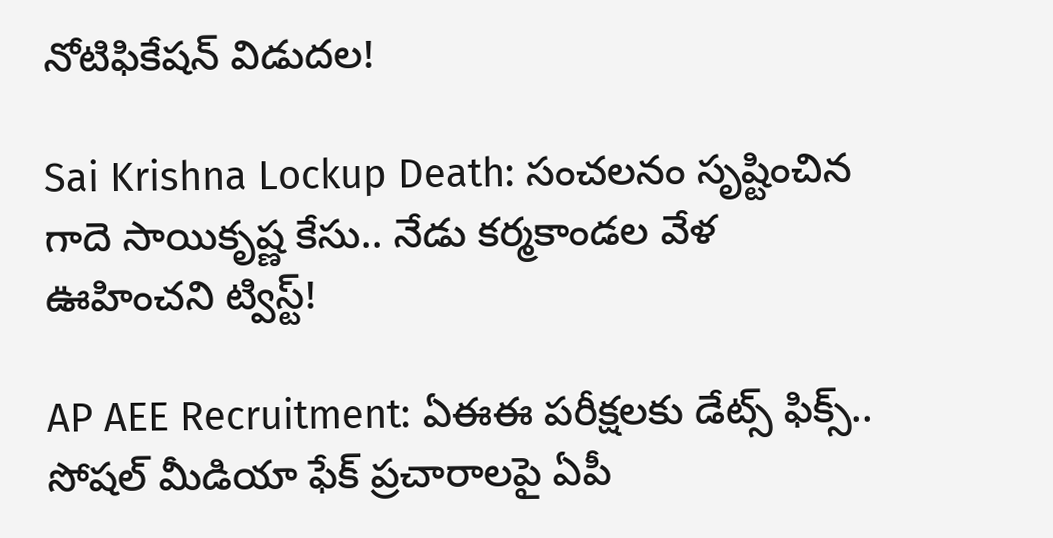నోటిఫికేషన్ విడుదల!

Sai Krishna Lockup Death: సంచలనం సృష్టించిన గాదె సాయికృష్ణ కేసు.. నేడు కర్మకాండల వేళ ఊహించని ట్విస్ట్!

AP AEE Recruitment: ఏఈఈ పరీక్షలకు డేట్స్ ఫిక్స్.. సోషల్ మీడియా ఫేక్ ప్రచారాలపై ఏపీ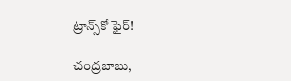ట్రాన్స్‌కో ఫైర్!

చంద్రబాబు,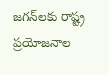జగన్‌లకు రాష్ట్ర ప్రయోజనాల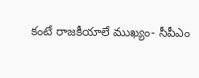కంటే రాజకీయాలే ముఖ్యం- సీపీఎం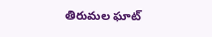తిరుమల ఘాట్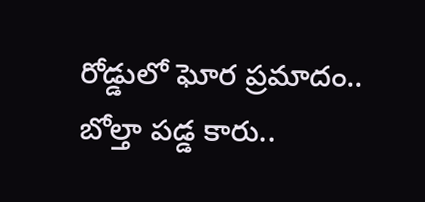రోడ్డులో ఘోర ప్రమాదం.. బోల్తా పడ్డ కారు..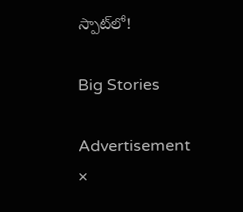స్పాట్‌లో!

Big Stories

Advertisement
×